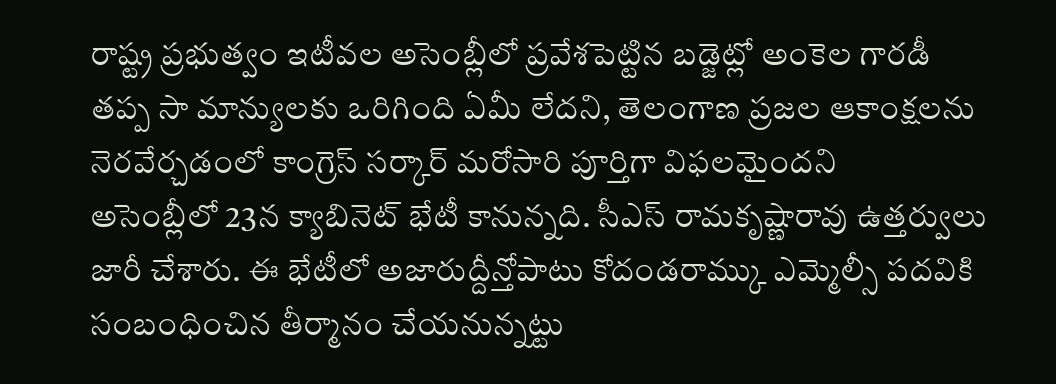రాష్ట్ర ప్రభుత్వం ఇటీవల అసెంబ్లీలో ప్రవేశపెట్టిన బడ్జెట్లో అంకెల గారడీ తప్ప సా మాన్యులకు ఒరిగింది ఏమీ లేదని, తెలంగాణ ప్రజల ఆకాంక్షలను నెరవేర్చడంలో కాంగ్రెస్ సర్కార్ మరోసారి పూర్తిగా విఫలమైందని
అసెంబ్లీలో 23న క్యాబినెట్ భేటీ కానున్నది. సీఎస్ రామకృష్ణారావు ఉత్తర్వులు జారీ చేశారు. ఈ భేటీలో అజారుద్దీన్తోపాటు కోదండరామ్కు ఎమ్మెల్సీ పదవికి సంబంధించిన తీర్మానం చేయనున్నట్టు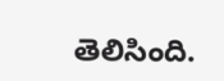తెలిసింది.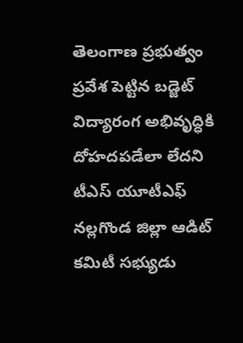తెలంగాణ ప్రభుత్వం ప్రవేశ పెట్టిన బడ్జెట్ విద్యారంగ అభివృద్ధికి దోహదపడేలా లేదని టీఎస్ యూటీఎఫ్ నల్లగొండ జిల్లా ఆడిట్ కమిటీ సభ్యుడు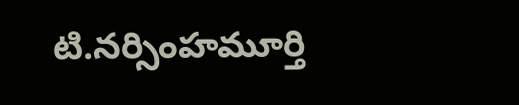టి.నర్సింహమూర్తి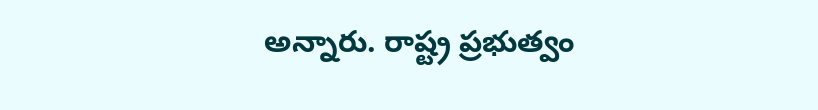అన్నారు. రాష్ట్ర ప్రభుత్వం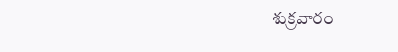శుక్రవారం